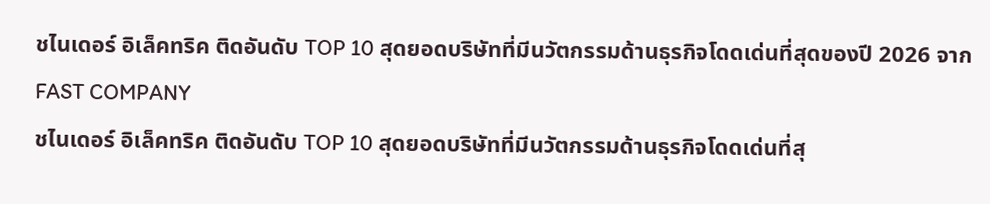ชไนเดอร์ อิเล็คทริค ติดอันดับ TOP 10 สุดยอดบริษัทที่มีนวัตกรรมด้านธุรกิจโดดเด่นที่สุดของปี 2026 จาก FAST COMPANY
ชไนเดอร์ อิเล็คทริค ติดอันดับ TOP 10 สุดยอดบริษัทที่มีนวัตกรรมด้านธุรกิจโดดเด่นที่สุ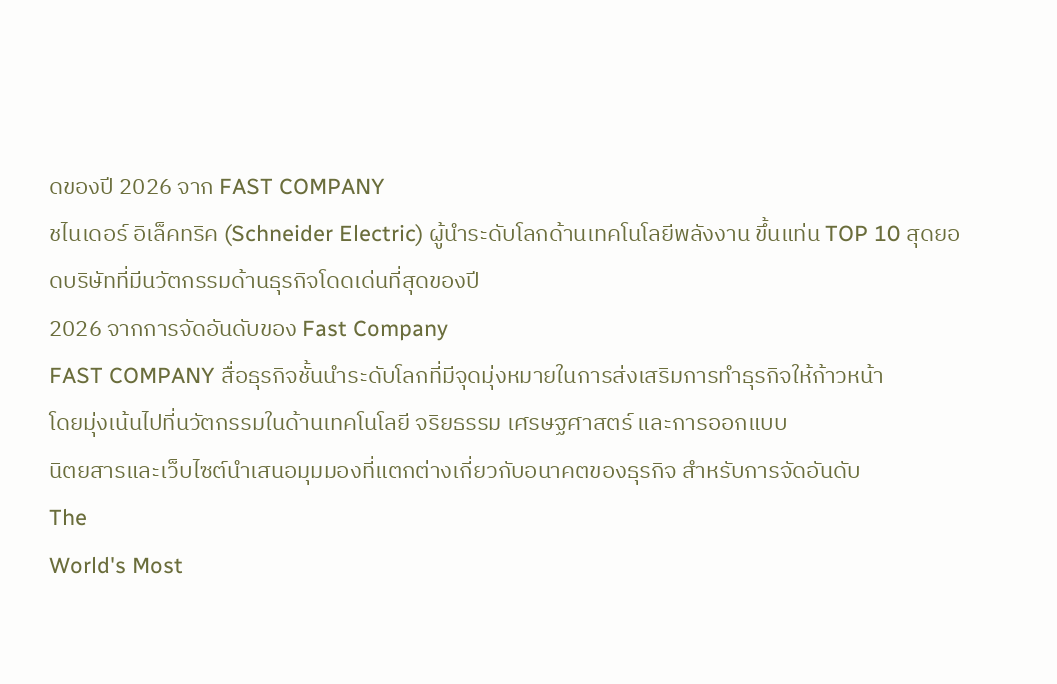ดของปี 2026 จาก FAST COMPANY
ชไนเดอร์ อิเล็คทริค (Schneider Electric) ผู้นำระดับโลกด้านเทคโนโลยีพลังงาน ขึ้นแท่น TOP 10 สุดยอดบริษัทที่มีนวัตกรรมด้านธุรกิจโดดเด่นที่สุดของปี
2026 จากการจัดอันดับของ Fast Company
FAST COMPANY สื่อธุรกิจชั้นนำระดับโลกที่มีจุดมุ่งหมายในการส่งเสริมการทำธุรกิจให้ก้าวหน้า
โดยมุ่งเน้นไปที่นวัตกรรมในด้านเทคโนโลยี จริยธรรม เศรษฐศาสตร์ และการออกแบบ
นิตยสารและเว็บไซต์นำเสนอมุมมองที่แตกต่างเกี่ยวกับอนาคตของธุรกิจ สำหรับการจัดอันดับ
The
World's Most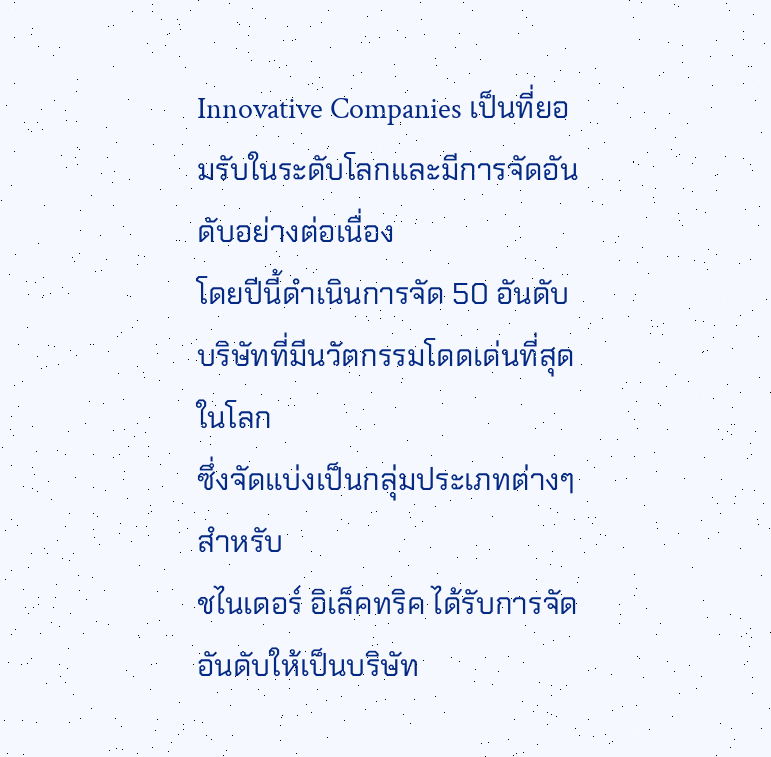Innovative Companies เป็นที่ยอมรับในระดับโลกและมีการจัดอันดับอย่างต่อเนื่อง
โดยปีนี้ดำเนินการจัด 50 อันดับบริษัทที่มีนวัตกรรมโดดเด่นที่สุดในโลก
ซึ่งจัดแบ่งเป็นกลุ่มประเภทต่างๆ
สำหรับ
ชไนเดอร์ อิเล็คทริค ได้รับการจัดอันดับให้เป็นบริษัท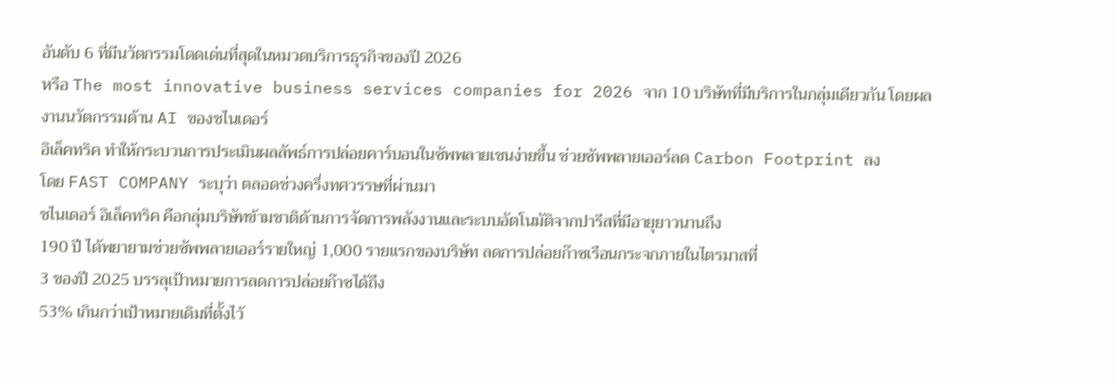อันดับ 6 ที่มีนวัตกรรมโดดเด่นที่สุดในหมวดบริการธุรกิจของปี 2026
หรือ The most innovative business services companies for 2026 จาก 10 บริษัทที่มีบริการในกลุ่มเดียวกัน โดยผลงานนวัตกรรมด้าน AI ของชไนเดอร์
อิเล็คทริค ทำให้กระบวนการประเมินผลลัพธ์การปล่อยคาร์บอนในซัพพลายเชนง่ายขึ้น ช่วยซัพพลายเออร์ลด Carbon Footprint ลง
โดย FAST COMPANY ระบุว่า ตลอดช่วงครึ่งทศวรรษที่ผ่านมา
ชไนเดอร์ อิเล็คทริค คือกลุ่มบริษัทข้ามชาติด้านการจัดการพลังงานและระบบอัตโนมัติจากปารีสที่มีอายุยาวนานถึง
190 ปี ได้พยายามช่วยซัพพลายเออร์รายใหญ่ 1,000 รายแรกของบริษัท ลดการปล่อยก๊าซเรือนกระจกภายในไตรมาสที่
3 ของปี 2025 บรรลุเป้าหมายการลดการปล่อยก๊าซได้ถึง
53% เกินกว่าเป้าหมายเดิมที่ตั้งไว้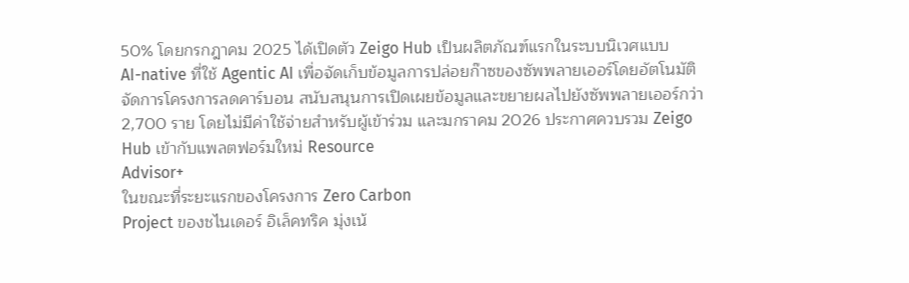50% โดยกรกฎาคม 2025 ได้เปิดตัว Zeigo Hub เป็นผลิตภัณฑ์แรกในระบบนิเวศแบบ
AI-native ที่ใช้ Agentic AI เพื่อจัดเก็บข้อมูลการปล่อยก๊าซของซัพพลายเออร์โดยอัตโนมัติ
จัดการโครงการลดคาร์บอน สนับสนุนการเปิดเผยข้อมูลและขยายผลไปยังซัพพลายเออร์กว่า
2,700 ราย โดยไม่มีค่าใช้จ่ายสำหรับผู้เข้าร่วม และมกราคม 2026 ประกาศควบรวม Zeigo
Hub เข้ากับแพลตฟอร์มใหม่ Resource
Advisor+
ในขณะที่ระยะแรกของโครงการ Zero Carbon
Project ของชไนเดอร์ อิเล็คทริค มุ่งเน้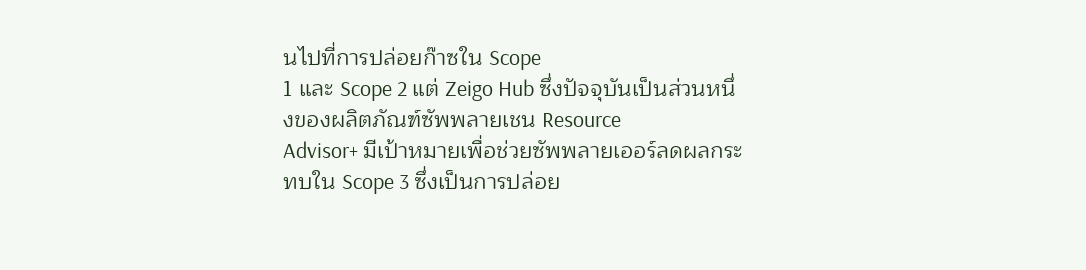นไปที่การปล่อยก๊าซใน Scope
1 และ Scope 2 แต่ Zeigo Hub ซึ่งปัจจุบันเป็นส่วนหนึ่งของผลิตภัณฑ์ซัพพลายเชน Resource
Advisor+ มีเป้าหมายเพื่อช่วยซัพพลายเออร์ลดผลกระทบใน Scope 3 ซึ่งเป็นการปล่อย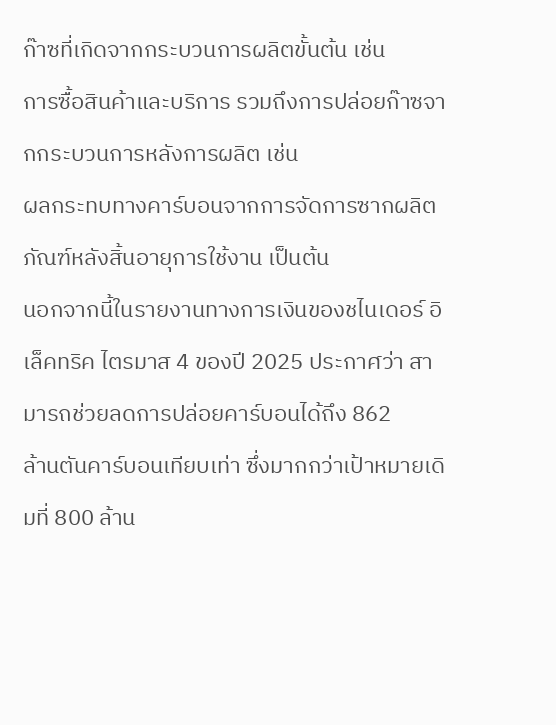ก๊าซที่เกิดจากกระบวนการผลิตขั้นต้น เช่น
การซื้อสินค้าและบริการ รวมถึงการปล่อยก๊าซจากกระบวนการหลังการผลิต เช่น
ผลกระทบทางคาร์บอนจากการจัดการซากผลิตภัณฑ์หลังสิ้นอายุการใช้งาน เป็นต้น
นอกจากนี้ในรายงานทางการเงินของชไนเดอร์ อิเล็คทริค ไตรมาส 4 ของปี 2025 ประกาศว่า สามารถช่วยลดการปล่อยคาร์บอนได้ถึง 862
ล้านตันคาร์บอนเทียบเท่า ซึ่งมากกว่าเป้าหมายเดิมที่ 800 ล้าน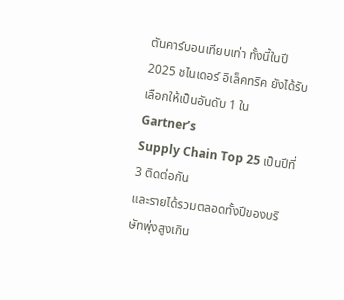ตันคาร์บอนเทียบเท่า ทั้งนี้ในปี
2025 ชไนเดอร์ อิเล็คทริค ยังได้รับเลือกให้เป็นอันดับ 1 ใน Gartner’s
Supply Chain Top 25 เป็นปีที่ 3 ติดต่อกัน
และรายได้รวมตลอดทั้งปีของบริษัทพุ่งสูงเกิน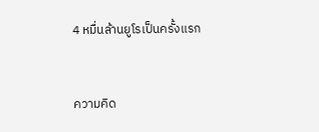4 หมื่นล้านยูโรเป็นครั้งแรก


ความคิด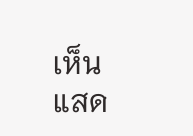เห็น
แสด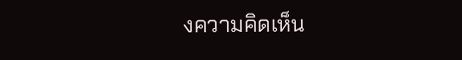งความคิดเห็น